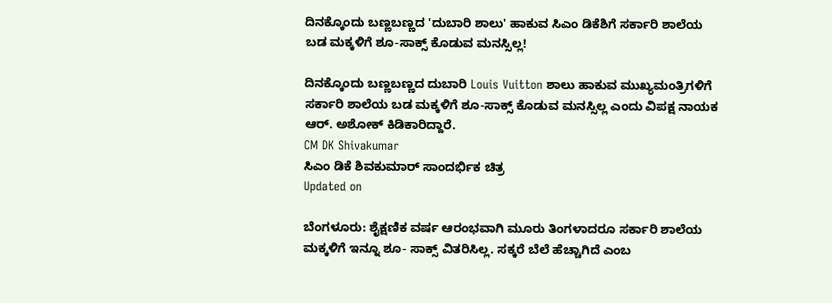ದಿನಕ್ಕೊಂದು ಬಣ್ಣಬಣ್ಣದ 'ದುಬಾರಿ ಶಾಲು' ಹಾಕುವ ಸಿಎಂ ಡಿಕೆಶಿಗೆ ಸರ್ಕಾರಿ ಶಾಲೆಯ ಬಡ ಮಕ್ಕಳಿಗೆ ಶೂ-ಸಾಕ್ಸ್ ಕೊಡುವ ಮನಸ್ಸಿಲ್ಲ!

ದಿನಕ್ಕೊಂದು ಬಣ್ಣಬಣ್ಣದ ದುಬಾರಿ Louis Vuitton ಶಾಲು ಹಾಕುವ ಮುಖ್ಯಮಂತ್ರಿಗಳಿಗೆ ಸರ್ಕಾರಿ ಶಾಲೆಯ ಬಡ ಮಕ್ಕಳಿಗೆ ಶೂ-ಸಾಕ್ಸ್ ಕೊಡುವ ಮನಸ್ಸಿಲ್ಲ ಎಂದು ವಿಪಕ್ಷ ನಾಯಕ ಆರ್. ಅಶೋಕ್ ಕಿಡಿಕಾರಿದ್ದಾರೆ.
CM DK Shivakumar
ಸಿಎಂ ಡಿಕೆ ಶಿವಕುಮಾರ್ ಸಾಂದರ್ಭಿಕ ಚಿತ್ರ
Updated on

ಬೆಂಗಳೂರು: ಶೈಕ್ಷಣಿಕ ವರ್ಷ ಆರಂಭವಾಗಿ ಮೂರು ತಿಂಗಳಾದರೂ ಸರ್ಕಾರಿ ಶಾಲೆಯ ಮಕ್ಕಳಿಗೆ ಇನ್ನೂ ಶೂ- ಸಾಕ್ಸ್ ವಿತರಿಸಿಲ್ಲ. ಸಕ್ಕರೆ ಬೆಲೆ ಹೆಚ್ಚಾಗಿದೆ ಎಂಬ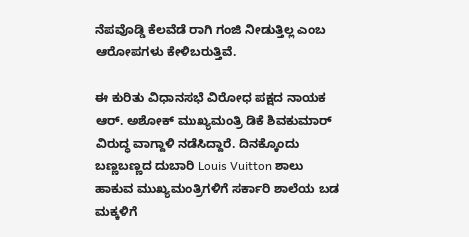ನೆಪವೊಡ್ಡಿ ಕೆಲವೆಡೆ ರಾಗಿ ಗಂಜಿ ನೀಡುತ್ತಿಲ್ಲ ಎಂಬ ಆರೋಪಗಳು ಕೇಳಿಬರುತ್ತಿವೆ.

ಈ ಕುರಿತು ವಿಧಾನಸಭೆ ವಿರೋಧ ಪಕ್ಷದ ನಾಯಕ ಆರ್. ಅಶೋಕ್ ಮುಖ್ಯಮಂತ್ರಿ ಡಿಕೆ ಶಿವಕುಮಾರ್ ವಿರುದ್ಧ ವಾಗ್ದಾಳಿ ನಡೆಸಿದ್ದಾರೆ. ದಿನಕ್ಕೊಂದು ಬಣ್ಣಬಣ್ಣದ ದುಬಾರಿ Louis Vuitton ಶಾಲು ಹಾಕುವ ಮುಖ್ಯಮಂತ್ರಿಗಳಿಗೆ ಸರ್ಕಾರಿ ಶಾಲೆಯ ಬಡ ಮಕ್ಕಳಿಗೆ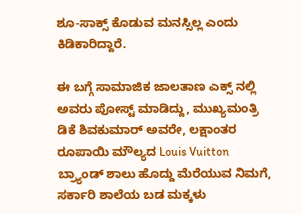ಶೂ-ಸಾಕ್ಸ್ ಕೊಡುವ ಮನಸ್ಸಿಲ್ಲ ಎಂದು ಕಿಡಿಕಾರಿದ್ದಾರೆ.

ಈ ಬಗ್ಗೆ ಸಾಮಾಜಿಕ ಜಾಲತಾಣ ಎಕ್ಸ್ ನಲ್ಲಿ ಅವರು ಪೋಸ್ಟ್ ಮಾಡಿದ್ದು, ಮುಖ್ಯಮಂತ್ರಿ ಡಿಕೆ ಶಿವಕುಮಾರ್ ಅವರೇ, ಲಕ್ಷಾಂತರ ರೂಪಾಯಿ ಮೌಲ್ಯದ Louis Vuitton ಬ್ರ್ಯಾಂಡ್ ಶಾಲು ಹೊದ್ದು ಮೆರೆಯುವ ನಿಮಗೆ, ಸರ್ಕಾರಿ ಶಾಲೆಯ ಬಡ ಮಕ್ಕಳು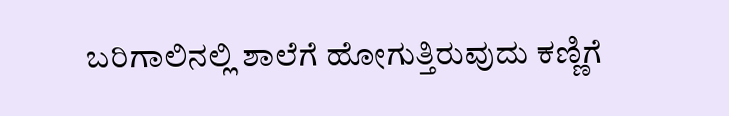ಬರಿಗಾಲಿನಲ್ಲಿ ಶಾಲೆಗೆ ಹೋಗುತ್ತಿರುವುದು ಕಣ್ಣಿಗೆ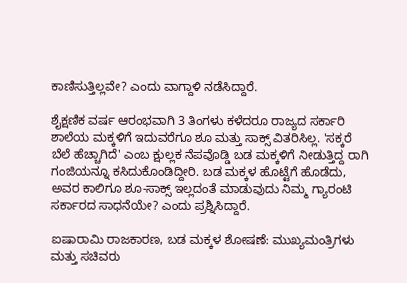ಕಾಣಿಸುತ್ತಿಲ್ಲವೇ? ಎಂದು ವಾಗ್ದಾಳಿ ನಡೆಸಿದ್ದಾರೆ.

ಶೈಕ್ಷಣಿಕ ವರ್ಷ ಆರಂಭವಾಗಿ 3 ತಿಂಗಳು ಕಳೆದರೂ ರಾಜ್ಯದ ಸರ್ಕಾರಿ ಶಾಲೆಯ ಮಕ್ಕಳಿಗೆ ಇದುವರೆಗೂ ಶೂ ಮತ್ತು ಸಾಕ್ಸ್ ವಿತರಿಸಿಲ್ಲ. 'ಸಕ್ಕರೆ ಬೆಲೆ ಹೆಚ್ಚಾಗಿದೆ' ಎಂಬ ಕ್ಷುಲ್ಲಕ ನೆಪವೊಡ್ಡಿ ಬಡ ಮಕ್ಕಳಿಗೆ ನೀಡುತ್ತಿದ್ದ ರಾಗಿ ಗಂಜಿಯನ್ನೂ ಕಸಿದುಕೊಂಡಿದ್ದೀರಿ. ಬಡ ಮಕ್ಕಳ ಹೊಟ್ಟೆಗೆ ಹೊಡೆದು, ಅವರ ಕಾಲಿಗೂ ಶೂ-ಸಾಕ್ಸ್ ಇಲ್ಲದಂತೆ ಮಾಡುವುದು ನಿಮ್ಮ ಗ್ಯಾರಂಟಿ ಸರ್ಕಾರದ ಸಾಧನೆಯೇ? ಎಂದು ಪ್ರಶ್ನಿಸಿದ್ದಾರೆ.

ಐಷಾರಾಮಿ ರಾಜಕಾರಣ, ಬಡ ಮಕ್ಕಳ ಶೋಷಣೆ: ಮುಖ್ಯಮಂತ್ರಿಗಳು ಮತ್ತು ಸಚಿವರು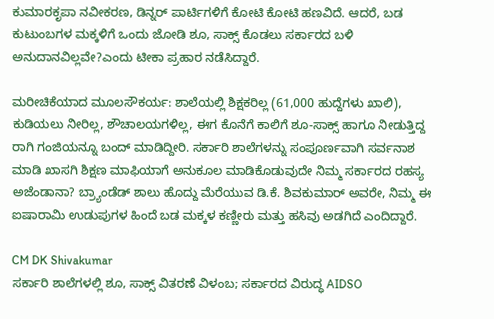ಕುಮಾರಕೃಪಾ ನವೀಕರಣ, ಡಿನ್ನರ್ ಪಾರ್ಟಿಗಳಿಗೆ ಕೋಟಿ ಕೋಟಿ ಹಣವಿದೆ. ಆದರೆ, ಬಡ ಕುಟುಂಬಗಳ ಮಕ್ಕಳಿಗೆ ಒಂದು ಜೋಡಿ ಶೂ, ಸಾಕ್ಸ್ ಕೊಡಲು ಸರ್ಕಾರದ ಬಳಿ ಅನುದಾನವಿಲ್ಲವೇ?ಎಂದು ಟೀಕಾ ಪ್ರಹಾರ ನಡೆಸಿದ್ದಾರೆ.

ಮರೀಚಿಕೆಯಾದ ಮೂಲಸೌಕರ್ಯ: ಶಾಲೆಯಲ್ಲಿ ಶಿಕ್ಷಕರಿಲ್ಲ (61,000 ಹುದ್ದೆಗಳು ಖಾಲಿ), ಕುಡಿಯಲು ನೀರಿಲ್ಲ, ಶೌಚಾಲಯಗಳಿಲ್ಲ, ಈಗ ಕೊನೆಗೆ ಕಾಲಿಗೆ ಶೂ-ಸಾಕ್ಸ್ ಹಾಗೂ ನೀಡುತ್ತಿದ್ದ ರಾಗಿ ಗಂಜಿಯನ್ನೂ ಬಂದ್ ಮಾಡಿದ್ದೀರಿ. ಸರ್ಕಾರಿ ಶಾಲೆಗಳನ್ನು ಸಂಪೂರ್ಣವಾಗಿ ಸರ್ವನಾಶ ಮಾಡಿ ಖಾಸಗಿ ಶಿಕ್ಷಣ ಮಾಫಿಯಾಗೆ ಅನುಕೂಲ ಮಾಡಿಕೊಡುವುದೇ ನಿಮ್ಮ ಸರ್ಕಾರದ ರಹಸ್ಯ ಅಜೆಂಡಾನಾ? ಬ್ರ್ಯಾಂಡೆಡ್ ಶಾಲು ಹೊದ್ದು ಮೆರೆಯುವ ಡಿ.ಕೆ. ಶಿವಕುಮಾರ್ ಅವರೇ, ನಿಮ್ಮ ಈ ಐಷಾರಾಮಿ ಉಡುಪುಗಳ ಹಿಂದೆ ಬಡ ಮಕ್ಕಳ ಕಣ್ಣೀರು ಮತ್ತು ಹಸಿವು ಅಡಗಿದೆ ಎಂದಿದ್ದಾರೆ.

CM DK Shivakumar
ಸರ್ಕಾರಿ ಶಾಲೆಗಳಲ್ಲಿ ಶೂ, ಸಾಕ್ಸ್ ವಿತರಣೆ ವಿಳಂಬ; ಸರ್ಕಾರದ ವಿರುದ್ಧ AIDSO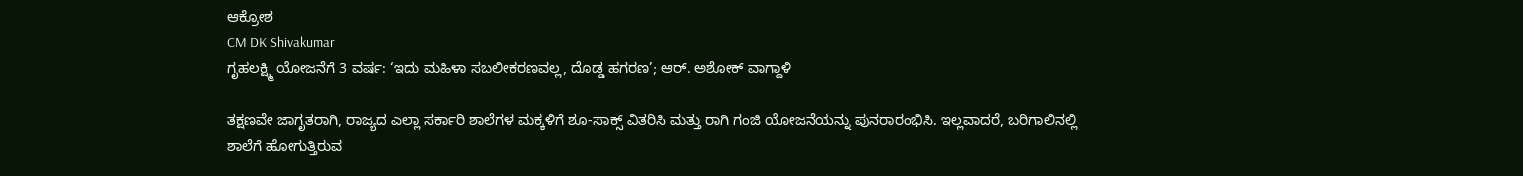ಆಕ್ರೋಶ
CM DK Shivakumar
ಗೃಹಲಕ್ಷ್ಮಿ ಯೋಜನೆಗೆ 3 ವರ್ಷ: ‘ಇದು ಮಹಿಳಾ ಸಬಲೀಕರಣವಲ್ಲ, ದೊಡ್ಡ ಹಗರಣ’; ಆರ್. ಅಶೋಕ್ ವಾಗ್ದಾಳಿ

ತಕ್ಷಣವೇ ಜಾಗೃತರಾಗಿ, ರಾಜ್ಯದ ಎಲ್ಲಾ ಸರ್ಕಾರಿ ಶಾಲೆಗಳ ಮಕ್ಕಳಿಗೆ ಶೂ-ಸಾಕ್ಸ್ ವಿತರಿಸಿ ಮತ್ತು ರಾಗಿ ಗಂಜಿ ಯೋಜನೆಯನ್ನು ಪುನರಾರಂಭಿಸಿ. ಇಲ್ಲವಾದರೆ, ಬರಿಗಾಲಿನಲ್ಲಿ ಶಾಲೆಗೆ ಹೋಗುತ್ತಿರುವ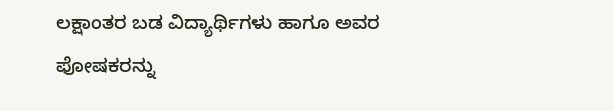ಲಕ್ಷಾಂತರ ಬಡ ವಿದ್ಯಾರ್ಥಿಗಳು ಹಾಗೂ ಅವರ ಪೋಷಕರನ್ನು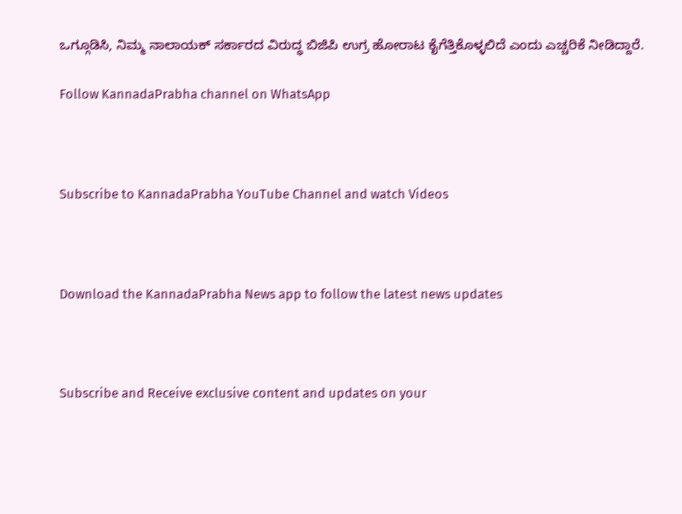ಒಗ್ಗೂಡಿಸಿ, ನಿಮ್ಮ ನಾಲಾಯಕ್ ಸರ್ಕಾರದ ವಿರುದ್ಧ ಬಿಜಿಪಿ ಉಗ್ರ ಹೋರಾಟ ಕೈಗೆತ್ತಿಕೊಳ್ಳಲಿದೆ ಎಂದು ಎಚ್ಚರಿಕೆ ನೀಡಿದ್ದಾರೆ.

Follow KannadaPrabha channel on WhatsApp



Subscribe to KannadaPrabha YouTube Channel and watch Videos



Download the KannadaPrabha News app to follow the latest news updates



Subscribe and Receive exclusive content and updates on your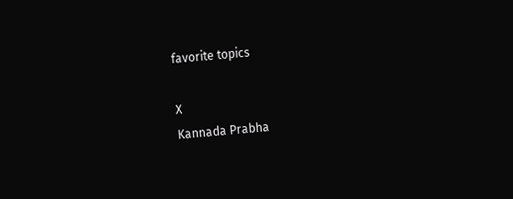favorite topics

X
Kannada Prabha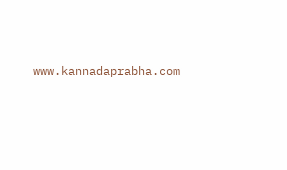www.kannadaprabha.com